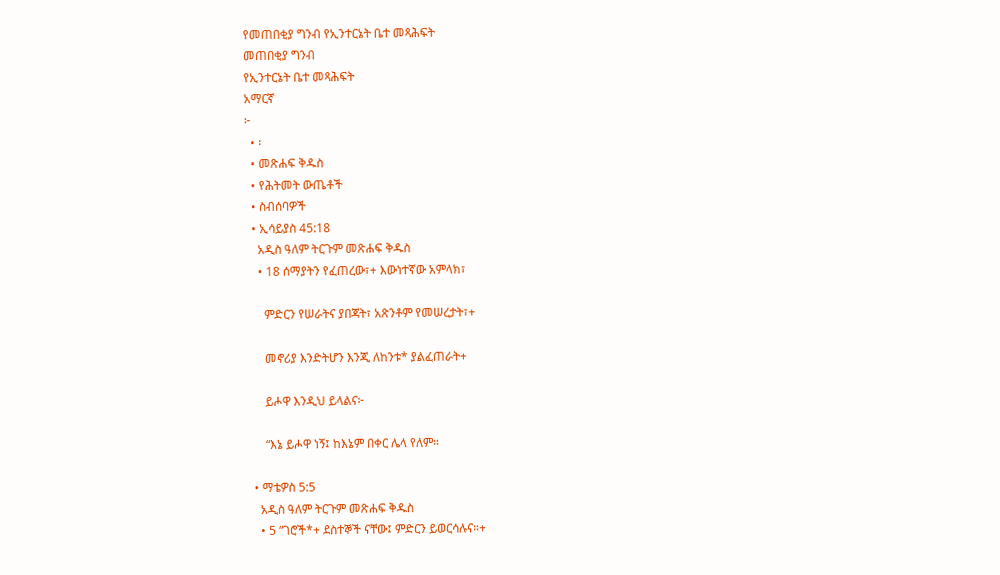የመጠበቂያ ግንብ የኢንተርኔት ቤተ መጻሕፍት
መጠበቂያ ግንብ
የኢንተርኔት ቤተ መጻሕፍት
አማርኛ
፦
  • ፡
  • መጽሐፍ ቅዱስ
  • የሕትመት ውጤቶች
  • ስብሰባዎች
  • ኢሳይያስ 45:18
    አዲስ ዓለም ትርጉም መጽሐፍ ቅዱስ
    • 18 ሰማያትን የፈጠረው፣+ እውነተኛው አምላክ፣

      ምድርን የሠራትና ያበጃት፣ አጽንቶም የመሠረታት፣+

      መኖሪያ እንድትሆን እንጂ ለከንቱ* ያልፈጠራት+

      ይሖዋ እንዲህ ይላልና፦

      “እኔ ይሖዋ ነኝ፤ ከእኔም በቀር ሌላ የለም።

  • ማቴዎስ 5:5
    አዲስ ዓለም ትርጉም መጽሐፍ ቅዱስ
    • 5 “ገሮች*+ ደስተኞች ናቸው፤ ምድርን ይወርሳሉና።+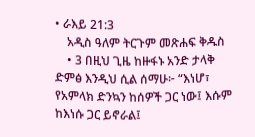• ራእይ 21:3
    አዲስ ዓለም ትርጉም መጽሐፍ ቅዱስ
    • 3 በዚህ ጊዜ ከዙፋኑ አንድ ታላቅ ድምፅ እንዲህ ሲል ሰማሁ፦ “እነሆ፣ የአምላክ ድንኳን ከሰዎች ጋር ነው፤ እሱም ከእነሱ ጋር ይኖራል፤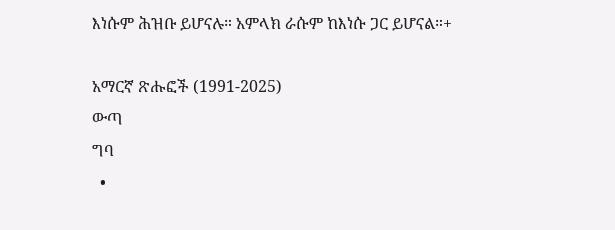እነሱም ሕዝቡ ይሆናሉ። አምላክ ራሱም ከእነሱ ጋር ይሆናል።+

አማርኛ ጽሑፎች (1991-2025)
ውጣ
ግባ
  •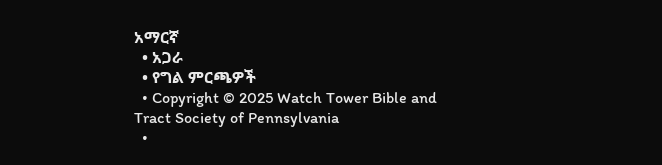አማርኛ
  • አጋራ
  • የግል ምርጫዎች
  • Copyright © 2025 Watch Tower Bible and Tract Society of Pennsylvania
  •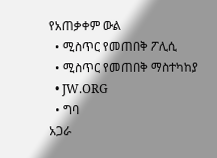የአጠቃቀም ውል
  • ሚስጥር የመጠበቅ ፖሊሲ
  • ሚስጥር የመጠበቅ ማስተካከያ
  • JW.ORG
  • ግባ
አጋራ